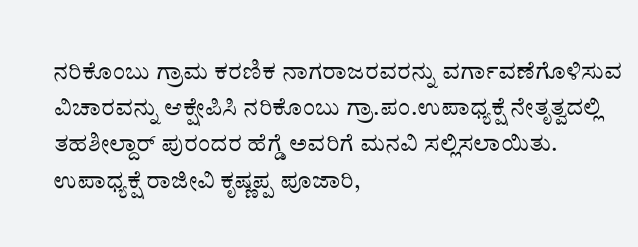ನರಿಕೊಂಬು ಗ್ರಾಮ ಕರಣಿಕ ನಾಗರಾಜರವರನ್ನು ವರ್ಗಾವಣೆಗೊಳಿಸುವ ವಿಚಾರವನ್ನು ಆಕ್ಷೇಪಿಸಿ ನರಿಕೊಂಬು ಗ್ರಾ.ಪಂ.ಉಪಾಧ್ಯಕ್ಷೆ ನೇತೃತ್ವದಲ್ಲಿ ತಹಶೀಲ್ದಾರ್ ಪುರಂದರ ಹೆಗ್ಡೆ ಅವರಿಗೆ ಮನವಿ ಸಲ್ಲಿಸಲಾಯಿತು.
ಉಪಾಧ್ಯಕ್ಷೆ ರಾಜೀವಿ ಕೃಷ್ಣಪ್ಪ ಪೂಜಾರಿ,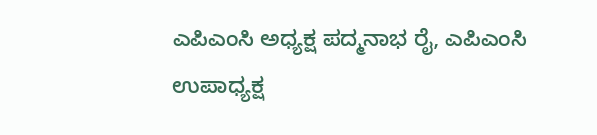ಎಪಿಎಂಸಿ ಅಧ್ಯಕ್ಷ ಪದ್ಮನಾಭ ರೈ, ಎಪಿಎಂಸಿ ಉಪಾಧ್ಯಕ್ಷ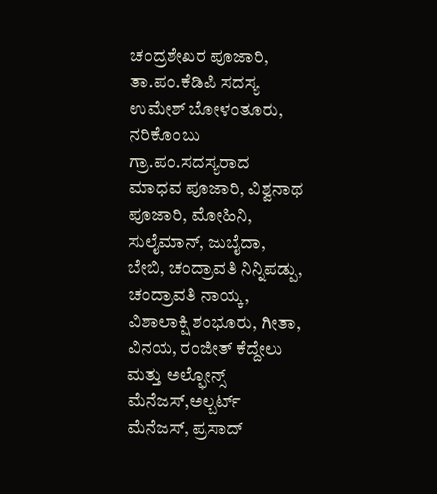ಚಂದ್ರಶೇಖರ ಪೂಜಾರಿ, ತಾ.ಪಂ.ಕೆಡಿಪಿ ಸದಸ್ಯ ಉಮೇಶ್ ಬೋಳಂತೂರು, ನರಿಕೊಂಬು ಗ್ರಾ.ಪಂ.ಸದಸ್ಯರಾದ ಮಾಧವ ಪೂಜಾರಿ, ವಿಶ್ವನಾಥ ಪೂಜಾರಿ, ಮೋಹಿನಿ, ಸುಲೈಮಾನ್, ಜುಬೈದಾ, ಬೇಬಿ, ಚಂದ್ರಾವತಿ ನಿನ್ನಿಪಡ್ಪು, ಚಂದ್ರಾವತಿ ನಾಯ್ಕ, ವಿಶಾಲಾಕ್ಷಿ ಶಂಭೂರು, ಗೀತಾ, ವಿನಯ, ರಂಜೀತ್ ಕೆದ್ದೇಲು ಮತ್ತು ಅಲ್ಫೋನ್ಸ್ ಮೆನೆಜಸ್,ಅಲ್ಬರ್ಟ್ ಮೆನೆಜಸ್, ಪ್ರಸಾದ್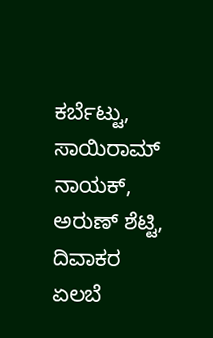ಕರ್ಬೆಟ್ಟು, ಸಾಯಿರಾಮ್ ನಾಯಕ್, ಅರುಣ್ ಶೆಟ್ಟಿ, ದಿವಾಕರ ಏಲಬೆ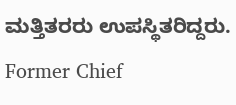ಮತ್ತಿತರರು ಉಪಸ್ಥಿತರಿದ್ದರು.
Former Chief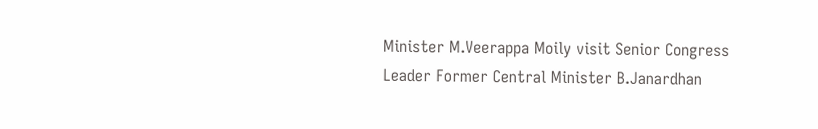Minister M.Veerappa Moily visit Senior Congress Leader Former Central Minister B.Janardhan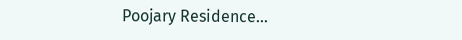Poojary Residence…